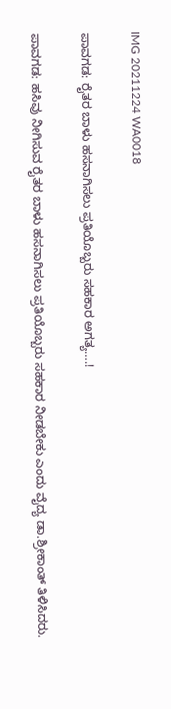IMG 20211224 WA0018

ಪಾವಗಡ: ರೈತರ ಬಾಳು ಹಸನಾಗಿಸಲು ಪ್ರತಿಯೊಬ್ಬರು ಸಹಕಾರ ಅಗತ್ಯ….!

ಪಾವಗಡ: ಹಸಿವು ನೀಗಿಸುವ ರೈತರ ಬಾಳು ಹಸನಾಗಿಸಲು ಪ್ರತಿಯೊಬ್ಬರು ಸಹಕಾರ ನೀಡಬೇಕು ಎಂದು ವೈದ್ಯ ಡಾ.ಶ್ರೀಕಾಂತ್ ತಿಳಿಸಿದರು.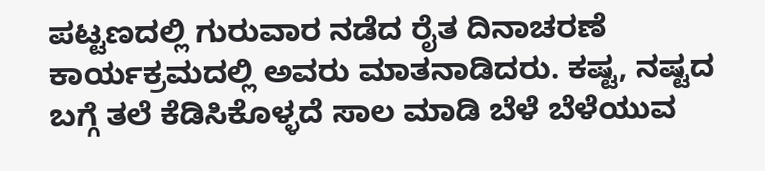ಪಟ್ಟಣದಲ್ಲಿ ಗುರುವಾರ ನಡೆದ ರೈತ ದಿನಾಚರಣೆ ಕಾರ್ಯಕ್ರಮದಲ್ಲಿ ಅವರು ಮಾತನಾಡಿದರು. ಕಷ್ಟ, ನಷ್ಟದ ಬಗ್ಗೆ ತಲೆ ಕೆಡಿಸಿಕೊಳ್ಳದೆ ಸಾಲ ಮಾಡಿ ಬೆಳೆ ಬೆಳೆಯುವ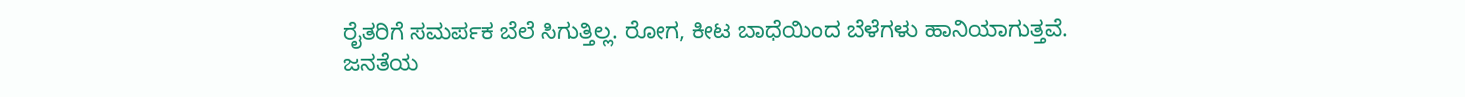ರೈತರಿಗೆ ಸಮರ್ಪಕ ಬೆಲೆ ಸಿಗುತ್ತಿಲ್ಲ. ರೋಗ, ಕೀಟ ಬಾಧೆಯಿಂದ ಬೆಳೆಗಳು ಹಾನಿಯಾಗುತ್ತವೆ. ಜನತೆಯ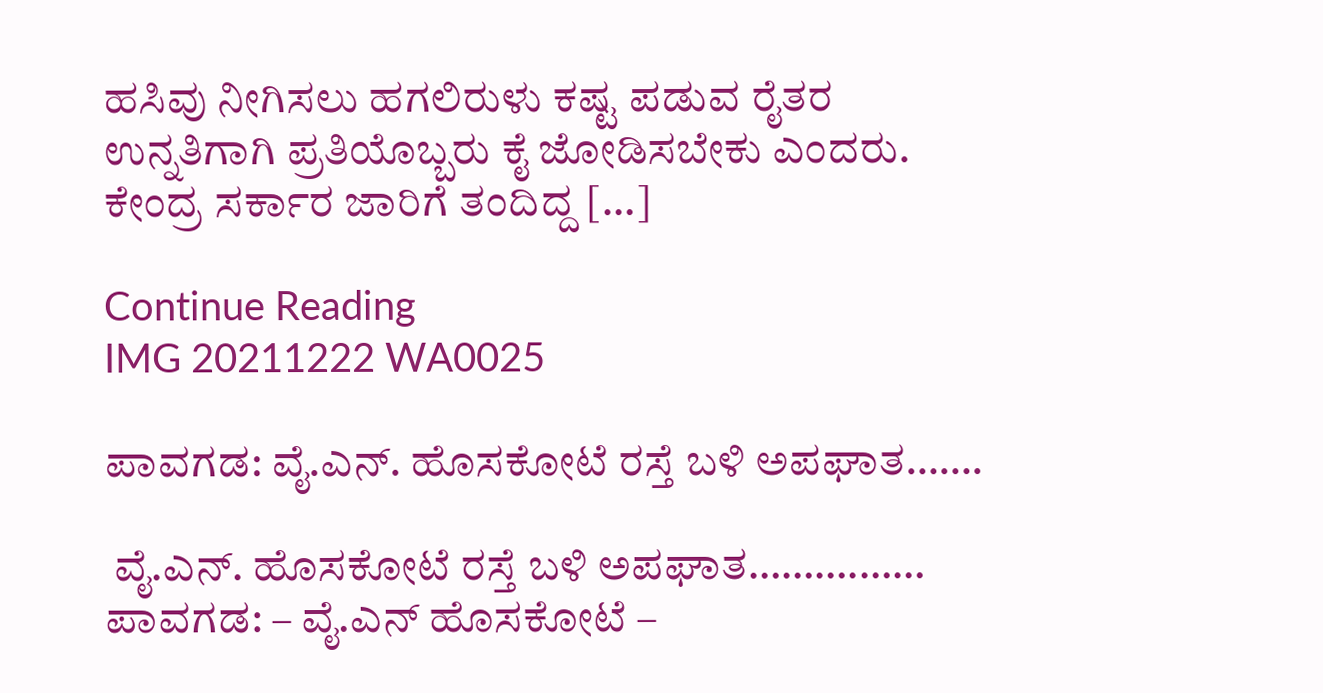ಹಸಿವು ನೀಗಿಸಲು ಹಗಲಿರುಳು ಕಷ್ಟ ಪಡುವ ರೈತರ ಉನ್ನತಿಗಾಗಿ ಪ್ರತಿಯೊಬ್ಬರು ಕೈ ಜೋಡಿಸಬೇಕು ಎಂದರು. ಕೇಂದ್ರ ಸರ್ಕಾರ ಜಾರಿಗೆ ತಂದಿದ್ದ […]

Continue Reading
IMG 20211222 WA0025

ಪಾವಗಡ: ವೈ.ಎನ್. ಹೊಸಕೋಟೆ ರಸ್ತೆ ಬಳಿ ಅಪಘಾತ…….

 ವೈ.ಎನ್. ಹೊಸಕೋಟೆ ರಸ್ತೆ ಬಳಿ ಅಪಘಾತ……….…… ಪಾವಗಡ: – ವೈ.ಎನ್ ಹೊಸಕೋಟೆ –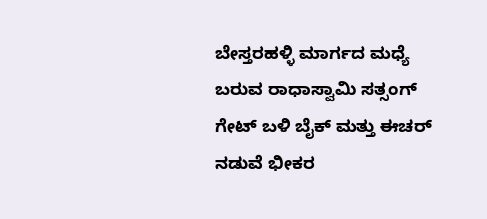ಬೇಸ್ತರಹಳ್ಳಿ ಮಾರ್ಗದ ಮಧ್ಯೆ ಬರುವ ರಾಧಾಸ್ವಾಮಿ ಸತ್ಸಂಗ್ ಗೇಟ್ ಬಳಿ ಬೈಕ್ ಮತ್ತು ಈಚರ್ ನಡುವೆ ಭೀಕರ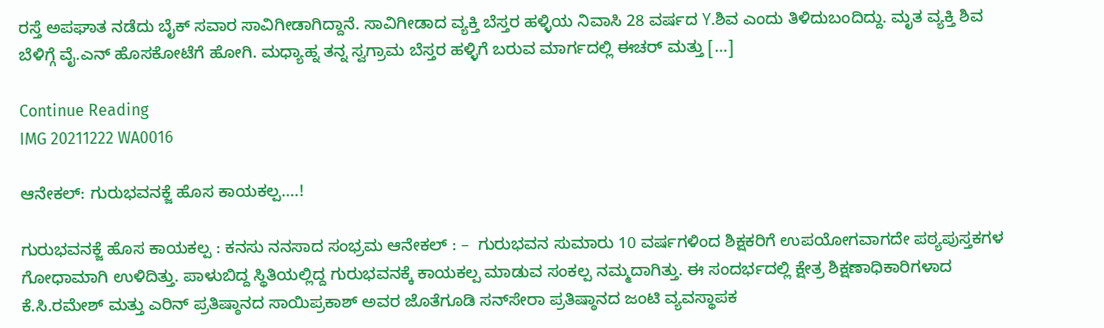ರಸ್ತೆ ಅಪಘಾತ ನಡೆದು ಬೈಕ್ ಸವಾರ ಸಾವಿಗೀಡಾಗಿದ್ದಾನೆ. ಸಾವಿಗೀಡಾದ ವ್ಯಕ್ತಿ ಬೆಸ್ತರ ಹಳ್ಳಿಯ ನಿವಾಸಿ 28 ವರ್ಷದ Y.ಶಿವ ಎಂದು ತಿಳಿದುಬಂದಿದ್ದು. ಮೃತ ವ್ಯಕ್ತಿ ಶಿವ ಬೆಳಿಗ್ಗೆ ವೈ.ಎನ್ ಹೊಸಕೋಟೆಗೆ ಹೋಗಿ. ಮಧ್ಯಾಹ್ನ ತನ್ನ ಸ್ವಗ್ರಾಮ ಬೆಸ್ತರ ಹಳ್ಳಿಗೆ ಬರುವ ಮಾರ್ಗದಲ್ಲಿ ಈಚರ್ ಮತ್ತು […]

Continue Reading
IMG 20211222 WA0016

ಆನೇಕಲ್: ಗುರುಭವನಕ್ಜೆ ಹೊಸ ಕಾಯಕಲ್ಪ….!

ಗುರುಭವನಕ್ಜೆ ಹೊಸ ಕಾಯಕಲ್ಪ : ಕನಸು ನನಸಾದ ಸಂಭ್ರಮ ಆನೇಕಲ್‌ : –  ಗುರುಭವನ ಸುಮಾರು 10 ವರ್ಷಗಳಿಂದ ಶಿಕ್ಷಕರಿಗೆ ಉಪಯೋಗವಾಗದೇ ಪಠ್ಯಪುಸ್ತಕಗಳ ಗೋಧಾಮಾಗಿ ಉಳಿದಿತ್ತು. ಪಾಳುಬಿದ್ದ ಸ್ಥಿತಿಯಲ್ಲಿದ್ದ ಗುರುಭವನಕ್ಕೆ ಕಾಯಕಲ್ಪ ಮಾಡುವ ಸಂಕಲ್ಪ ನಮ್ಮದಾಗಿತ್ತು. ಈ ಸಂದರ್ಭದಲ್ಲಿ ಕ್ಷೇತ್ರ ಶಿಕ್ಷಣಾಧಿಕಾರಿಗಳಾದ ಕೆ.ಸಿ.ರಮೇಶ್‌ ಮತ್ತು ಎರಿನ್‌ ಪ್ರತಿಷ್ಠಾನದ ಸಾಯಿಪ್ರಕಾಶ್‌ ಅವರ ಜೊತೆಗೂಡಿ ಸನ್‌ಸೇರಾ ಪ್ರತಿಷ್ಠಾನದ ಜಂಟಿ ವ್ಯವಸ್ಥಾಪಕ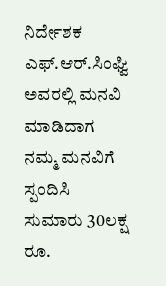ನಿರ್ದೇಶಕ ಎಫ್‌.ಆರ್‌.ಸಿಂಘ್ವಿ ಅವರಲ್ಲಿ ಮನವಿ ಮಾಡಿದಾಗ ನಮ್ಮ ಮನವಿಗೆ ಸ್ಪಂದಿಸಿ ಸುಮಾರು 30ಲಕ್ಷ ರೂ.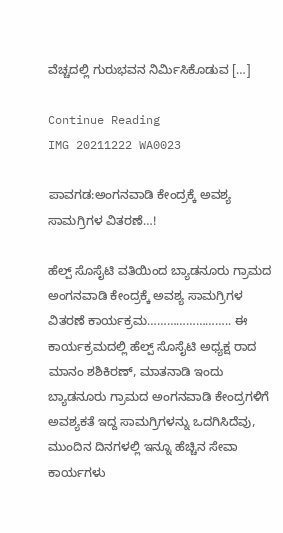ವೆಚ್ಚದಲ್ಲಿ ಗುರುಭವನ ನಿರ್ಮಿಸಿಕೊಡುವ […]

Continue Reading
IMG 20211222 WA0023

ಪಾವಗಡ:ಅಂಗನವಾಡಿ ಕೇಂದ್ರಕ್ಕೆ ಅವಶ್ಯ ಸಾಮಗ್ರಿಗಳ ವಿತರಣೆ…!

ಹೆಲ್ಪ್ ಸೊಸೈಟಿ ವತಿಯಿಂದ ಬ್ಯಾಡನೂರು ಗ್ರಾಮದ ಅಂಗನವಾಡಿ ಕೇಂದ್ರಕ್ಕೆ ಅವಶ್ಯ ಸಾಮಗ್ರಿಗಳ ವಿತರಣೆ ಕಾರ್ಯಕ್ರಮ…………………….. ಈ ಕಾರ್ಯಕ್ರಮದಲ್ಲಿ ಹೆಲ್ಪ್ ಸೊಸೈಟಿ ಅಧ್ಯಕ್ಷ ರಾದ ಮಾನಂ ಶಶಿಕಿರಣ್, ಮಾತನಾಡಿ ಇಂದು ಬ್ಯಾಡನೂರು ಗ್ರಾಮದ ಅಂಗನವಾಡಿ ಕೇಂದ್ರಗಳಿಗೆ ಅವಶ್ಯಕತೆ ಇದ್ದ ಸಾಮಗ್ರಿಗಳನ್ನು ಒದಗಿಸಿದೆವು, ಮುಂದಿನ ದಿನಗಳಲ್ಲಿ ಇನ್ನೂ ಹೆಚ್ಚಿನ ಸೇವಾ ಕಾರ್ಯಗಳು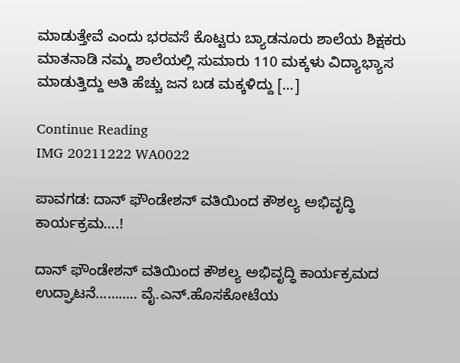ಮಾಡುತ್ತೇವೆ ಎಂದು ಭರವಸೆ ಕೊಟ್ಟರು ಬ್ಯಾಡನೂರು ಶಾಲೆಯ ಶಿಕ್ಷಕರು ಮಾತನಾಡಿ ನಮ್ಮ ಶಾಲೆಯಲ್ಲಿ ಸುಮಾರು 110 ಮಕ್ಕಳು ವಿದ್ಯಾಭ್ಯಾಸ ಮಾಡುತ್ತಿದ್ದು ಅತಿ ಹೆಚ್ಚು ಜನ ಬಡ ಮಕ್ಕಳಿದ್ದು […]

Continue Reading
IMG 20211222 WA0022

ಪಾವಗಡ: ದಾನ್ ಫೌಂಡೇಶನ್ ವತಿಯಿಂದ ಕೌಶಲ್ಯ ಅಭಿವೃದ್ಧಿ ಕಾರ್ಯಕ್ರಮ….!

ದಾನ್ ಫೌಂಡೇಶನ್ ವತಿಯಿಂದ ಕೌಶಲ್ಯ ಅಭಿವೃದ್ಧಿ ಕಾರ್ಯಕ್ರಮದ ಉದ್ಘಾಟನೆ……….. ವೈ.ಎನ್.ಹೊಸಕೋಟೆಯ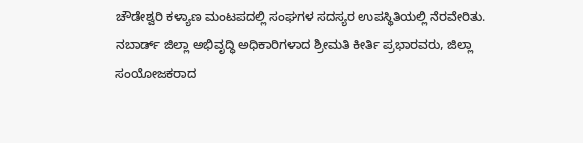ಚೌಡೇಶ್ವರಿ ಕಳ್ಯಾಣ ಮಂಟಪದಲ್ಲಿ ಸಂಘಗಳ ಸದಸ್ಯರ ಉಪಸ್ಥಿತಿಯಲ್ಲಿ ನೆರವೇರಿತು. ನಬಾರ್ಡ್ ಜಿಲ್ಲಾ ಅಭಿವೃದ್ಧಿ ಅಧಿಕಾರಿಗಳಾದ ಶ್ರೀಮತಿ ಕೀರ್ತಿ ಪ್ರಭಾರವರು, ಜಿಲ್ಲಾ ಸಂಯೋಜಕರಾದ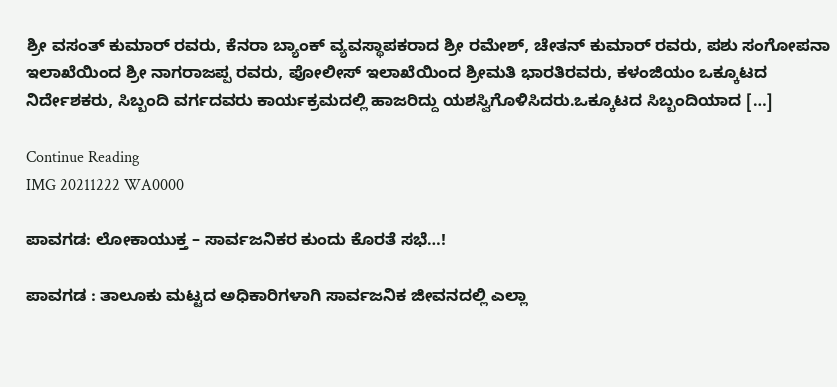ಶ್ರೀ ವಸಂತ್ ಕುಮಾರ್ ರವರು, ಕೆನರಾ ಬ್ಯಾಂಕ್ ವ್ಯವಸ್ಥಾಪಕರಾದ ಶ್ರೀ ರಮೇಶ್, ಚೇತನ್ ಕುಮಾರ್ ರವರು, ಪಶು ಸಂಗೋಪನಾ ಇಲಾಖೆಯಿಂದ ಶ್ರೀ ನಾಗರಾಜಪ್ಪ ರವರು, ಪೋಲೀಸ್ ಇಲಾಖೆಯಿಂದ ಶ್ರೀಮತಿ ಭಾರತಿರವರು, ಕಳಂಜಿಯಂ ಒಕ್ಕೂಟದ ನಿರ್ದೇಶಕರು, ಸಿಬ್ಬಂದಿ ವರ್ಗದವರು ಕಾರ್ಯಕ್ರಮದಲ್ಲಿ ಹಾಜರಿದ್ದು ಯಶಸ್ವಿಗೊಳಿಸಿದರು.ಒಕ್ಕೂಟದ ಸಿಬ್ಬಂದಿಯಾದ […]

Continue Reading
IMG 20211222 WA0000

ಪಾವಗಡ: ಲೋಕಾಯುಕ್ತ – ಸಾರ್ವಜನಿಕರ ಕುಂದು ಕೊರತೆ ಸಭೆ…!

ಪಾವಗಡ : ತಾಲೂಕು ಮಟ್ಟದ ಅಧಿಕಾರಿಗಳಾಗಿ ಸಾರ್ವಜನಿಕ ಜೀವನದಲ್ಲಿ ಎಲ್ಲಾ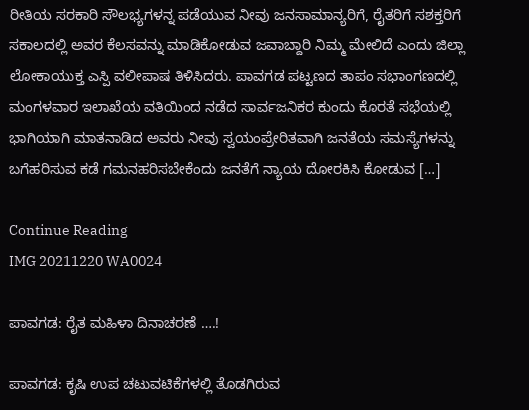ರೀತಿಯ ಸರಕಾರಿ ಸೌಲಭ್ಯಗಳನ್ನ ಪಡೆಯುವ ನೀವು ಜನಸಾಮಾನ್ಯರಿಗೆ, ರೈತರಿಗೆ ಸಶಕ್ತರಿಗೆ ಸಕಾಲದಲ್ಲಿ ಅವರ ಕೆಲಸವನ್ನು ಮಾಡಿಕೋಡುವ ಜವಾಬ್ದಾರಿ ನಿಮ್ಮ ಮೇಲಿದೆ ಎಂದು ಜಿಲ್ಲಾ ಲೋಕಾಯುಕ್ತ ಎಸ್ಪಿ ವಲೀಪಾಷ ತಿಳಿಸಿದರು. ಪಾವಗಡ ಪಟ್ಟಣದ ತಾಪಂ ಸಭಾಂಗಣದಲ್ಲಿ ಮಂಗಳವಾರ ಇಲಾಖೆಯ ವತಿಯಿಂದ ನಡೆದ ಸಾರ್ವಜನಿಕರ ಕುಂದು ಕೊರತೆ ಸಭೆಯಲ್ಲಿ ಭಾಗಿಯಾಗಿ ಮಾತನಾಡಿದ ಅವರು ನೀವು ಸ್ವಯಂಪ್ರೇರಿತವಾಗಿ ಜನತೆಯ ಸಮಸ್ಯೆಗಳನ್ನು ಬಗೆಹರಿಸುವ ಕಡೆ ಗಮನಹರಿಸಬೇಕೆಂದು ಜನತೆಗೆ ನ್ಯಾಯ ದೋರಕಿಸಿ ಕೋಡುವ […]

Continue Reading
IMG 20211220 WA0024

ಪಾವಗಡ: ರೈತ ಮಹಿಳಾ ದಿನಾಚರಣೆ ….!

ಪಾವಗಡ: ಕೃಷಿ ಉಪ ಚಟುವಟಿಕೆಗಳಲ್ಲಿ ತೊಡಗಿರುವ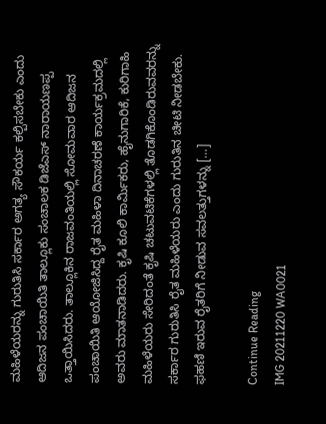ಮಹಿಳೆಯರನ್ನು ಗುರುತಿಸಿ ಸರ್ಕಾರ ಅಗತ್ಯ ಸೌಕರ್ಯ ಕಲ್ಪಿಸಬೇಕು ಎಂದು ಆದಿಜನ ಪಂಚಾಯಿತಿ ತಾಲ್ಲೂಕು ಸಂಚಾಲಕ ಡಿಜೆಎಸ್ ನಾರಾಯಣಪ್ಪ ಒತ್ತಾಯಿಸಿದರು. ತಾಲ್ಲೂಕಿನ ರಾಜವಂತಿಯಲ್ಲಿ ಸೋಮವಾರ ಆದಿಜನ ಪಂಚಾಯಿತಿ ಆಯೋಜಿಸಿದ್ದ ರೈತ ಮಹಿಳಾ ದಿನಾಚರಣೆ ಕಾರ್ಯಕ್ರಮದಲ್ಲಿ ಅವರು ಮಾತನಾಡಿದರು. ಕೃಷಿ ಕೂಲಿ ಕಾರ್ಮಿಕರು, ಹೈನುಗಾರಿಕೆ, ಕುರಿಗಾಹಿ ಮಹಿಳೆಯರು ಸೇರಿದಂತೆ ಕೃಷಿ ಚಟುವಟಿಕೆಗಳಲ್ಲಿ ತೊಡಗಿಕೊಂಡಿರುವವರನ್ನು ಸರ್ಕಾರ ಗುರುತಿಸಿ ರೈತ ಮಹಿಳೆಯರು ಎಂದು ಗುರುತಿನ ಚೀಟಿ ನೀಡಬೇಕು. ಫಹಣಿ ಇರುವ ರೈತರಿಗೆ ನೀಡುವ ಸವಲತ್ತುಗಳನ್ನು […]

Continue Reading
IMG 20211220 WA0021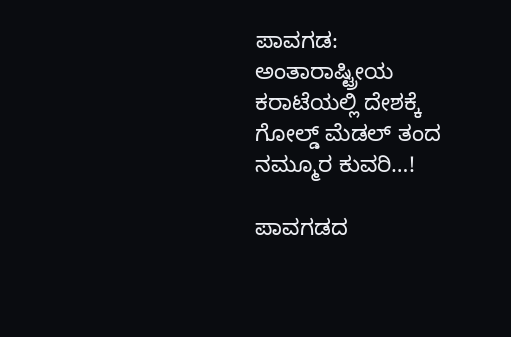ಪಾವಗಡ: ಅಂತಾರಾಷ್ಟ್ರೀಯ ಕರಾಟೆಯಲ್ಲಿ ದೇಶಕ್ಕೆ ಗೋಲ್ಡ್ ಮೆಡಲ್ ತಂದ ನಮ್ಮೂರ ಕುವರಿ…!

ಪಾವಗಡದ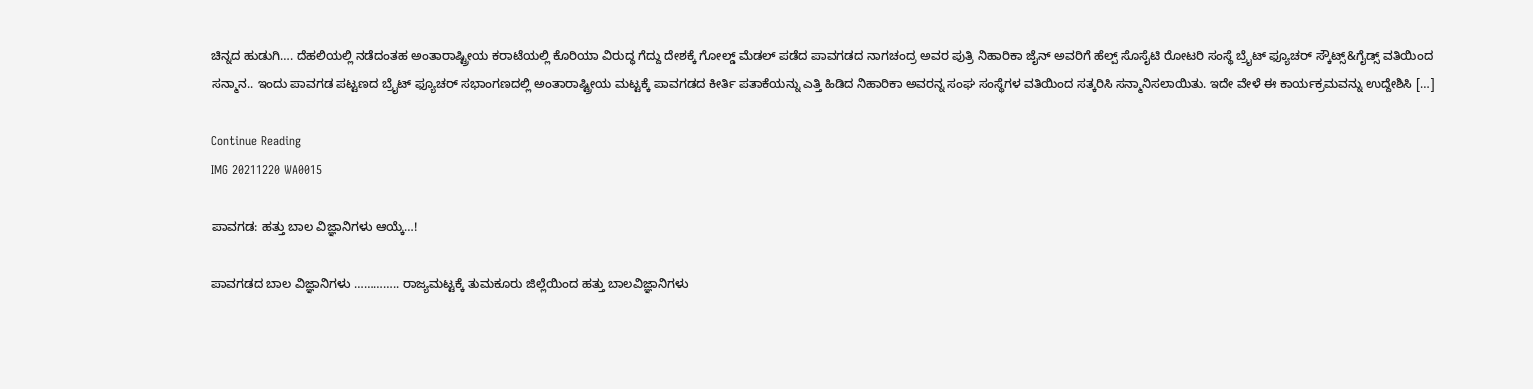ಚಿನ್ನದ ಹುಡುಗಿ…. ದೆಹಲಿಯಲ್ಲಿ ನಡೆದಂತಹ ಅಂತಾರಾಷ್ಟ್ರೀಯ ಕರಾಟೆಯಲ್ಲಿ ಕೊರಿಯಾ ವಿರುದ್ಧ ಗೆದ್ದು ದೇಶಕ್ಕೆ ಗೋಲ್ಡ್ ಮೆಡಲ್ ಪಡೆದ ಪಾವಗಡದ ನಾಗಚಂದ್ರ ಅವರ ಪುತ್ರಿ ನಿಹಾರಿಕಾ ಜೈನ್ ಅವರಿಗೆ ಹೆಲ್ಪ್ ಸೊಸೈಟಿ ರೋಟರಿ ಸಂಸ್ಥೆ ಬ್ರೈಟ್ ಫ್ಯೂಚರ್ ಸ್ಕೌಟ್ಸ್&ಗೈಡ್ಸ್ ವತಿಯಿಂದ ಸನ್ಮಾನ.. ಇಂದು ಪಾವಗಡ ಪಟ್ಟಣದ ಬ್ರೈಟ್ ಫ್ಯೂಚರ್ ಸಭಾಂಗಣದಲ್ಲಿ ಅಂತಾರಾಷ್ಟ್ರೀಯ ಮಟ್ಟಕ್ಕೆ ಪಾವಗಡದ ಕೀರ್ತಿ ಪತಾಕೆಯನ್ನು ಎತ್ತಿ ಹಿಡಿದ ನಿಹಾರಿಕಾ ಅವರನ್ನ ಸಂಘ ಸಂಸ್ಥೆಗಳ ವತಿಯಿಂದ ಸತ್ಕರಿಸಿ ಸನ್ಮಾನಿಸಲಾಯಿತು. ಇದೇ ವೇಳೆ ಈ ಕಾರ್ಯಕ್ರಮವನ್ನು ಉದ್ದೇಶಿಸಿ […]

Continue Reading
IMG 20211220 WA0015

ಪಾವಗಡ: ಹತ್ತು ಬಾಲ ವಿಜ್ಞಾನಿಗಳು ಆಯ್ಕೆ…!

ಪಾವಗಡದ ಬಾಲ ವಿಜ್ಞಾನಿಗಳು ………….. ರಾಜ್ಯಮಟ್ಟಕ್ಕೆ ತುಮಕೂರು ಜಿಲ್ಲೆಯಿಂದ ಹತ್ತು ಬಾಲವಿಜ್ಞಾನಿಗಳು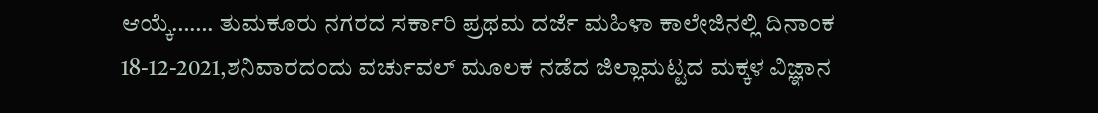ಆಯ್ಕೆ……. ತುಮಕೂರು ನಗರದ ಸರ್ಕಾರಿ ಪ್ರಥಮ ದರ್ಜೆ ಮಹಿಳಾ ಕಾಲೇಜಿನಲ್ಲಿ ದಿನಾಂಕ 18-12-2021,ಶನಿವಾರದಂದು ವರ್ಚುವಲ್ ಮೂಲಕ ನಡೆದ ಜಿಲ್ಲಾಮಟ್ಟದ ಮಕ್ಕಳ ವಿಜ್ಞಾನ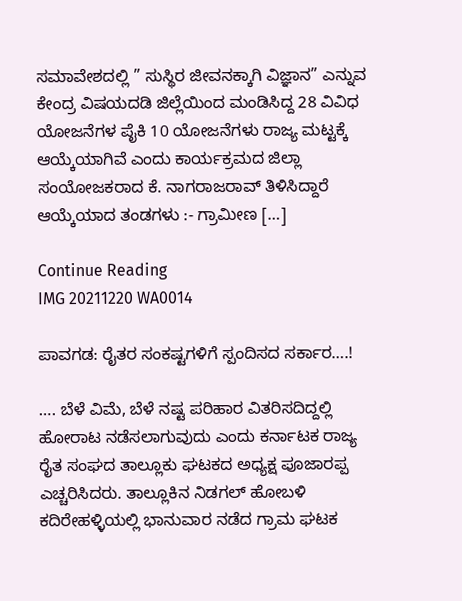ಸಮಾವೇಶದಲ್ಲಿ ” ಸುಸ್ಥಿರ ಜೀವನಕ್ಕಾಗಿ ವಿಜ್ಞಾನ” ಎನ್ನುವ ಕೇಂದ್ರ ವಿಷಯದಡಿ ಜಿಲ್ಲೆಯಿಂದ ಮಂಡಿಸಿದ್ದ 28 ವಿವಿಧ ಯೋಜನೆಗಳ ಪೈಕಿ 10 ಯೋಜನೆಗಳು ರಾಜ್ಯ ಮಟ್ಟಕ್ಕೆ ಆಯ್ಕೆಯಾಗಿವೆ ಎಂದು ಕಾರ್ಯಕ್ರಮದ ಜಿಲ್ಲಾ ಸಂಯೋಜಕರಾದ ಕೆ. ನಾಗರಾಜರಾವ್ ತಿಳಿಸಿದ್ದಾರೆ ಆಯ್ಕೆಯಾದ ತಂಡಗಳು :- ಗ್ರಾಮೀಣ […]

Continue Reading
IMG 20211220 WA0014

ಪಾವಗಡ: ರೈತರ ಸಂಕಷ್ಟಗಳಿಗೆ ಸ್ಪಂದಿಸದ ಸರ್ಕಾರ….!

…. ಬೆಳೆ ವಿಮೆ, ಬೆಳೆ ನಷ್ಟ ಪರಿಹಾರ ವಿತರಿಸದಿದ್ದಲ್ಲಿ ಹೋರಾಟ ನಡೆಸಲಾಗುವುದು ಎಂದು ಕರ್ನಾಟಕ ರಾಜ್ಯ ರೈತ ಸಂಘದ ತಾಲ್ಲೂಕು ಘಟಕದ ಅಧ್ಯಕ್ಷ ಪೂಜಾರಪ್ಪ ಎಚ್ಚರಿಸಿದರು. ತಾಲ್ಲೂಕಿನ ನಿಡಗಲ್ ಹೋಬಳಿ ಕದಿರೇಹಳ್ಳಿಯಲ್ಲಿ ಭಾನುವಾರ ನಡೆದ ಗ್ರಾಮ ಘಟಕ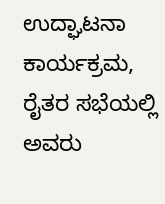ಉದ್ಘಾಟನಾ ಕಾರ್ಯಕ್ರಮ, ರೈತರ ಸಭೆಯಲ್ಲಿ ಅವರು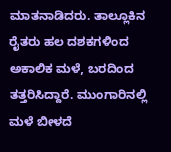ಮಾತನಾಡಿದರು. ತಾಲ್ಲೂಕಿನ ರೈತರು ಹಲ ದಶಕಗಳಿಂದ ಅಕಾಲಿಕ ಮಳೆ, ಬರದಿಂದ ತತ್ತರಿಸಿದ್ದಾರೆ. ಮುಂಗಾರಿನಲ್ಲಿ ಮಳೆ ಬೀಳದೆ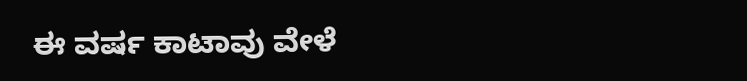ಈ ವರ್ಷ ಕಾಟಾವು ವೇಳೆ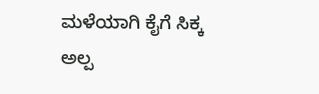ಮಳೆಯಾಗಿ ಕೈಗೆ ಸಿಕ್ಕ ಅಲ್ಪ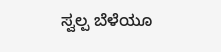ಸ್ವಲ್ಪ ಬೆಳೆಯೂ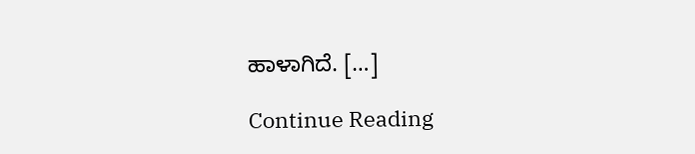ಹಾಳಾಗಿದೆ. […]

Continue Reading